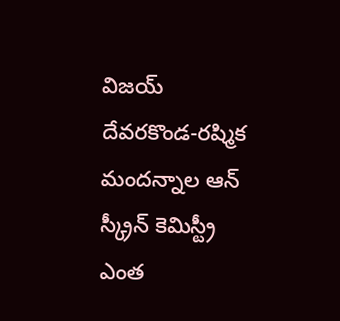విజయ్ దేవరకొండ-రష్మిక మందన్నాల ఆన్ స్క్రీన్ కెమిస్ట్రీ ఎంత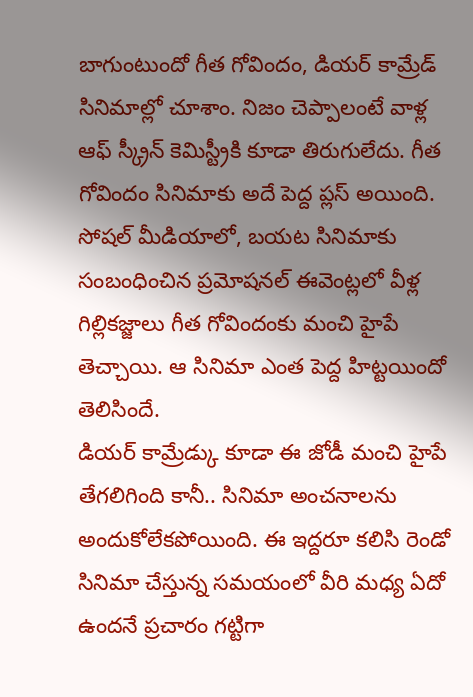బాగుంటుందో గీత గోవిందం, డియర్ కామ్రేడ్ సినిమాల్లో చూశాం. నిజం చెప్పాలంటే వాళ్ల ఆఫ్ స్క్రీన్ కెమిస్ట్రీకి కూడా తిరుగులేదు. గీత గోవిందం సినిమాకు అదే పెద్ద ప్లస్ అయింది. సోషల్ మీడియాలో, బయట సినిమాకు సంబంధించిన ప్రమోషనల్ ఈవెంట్లలో వీళ్ల గిల్లికజ్జాలు గీత గోవిందంకు మంచి హైపే తెచ్చాయి. ఆ సినిమా ఎంత పెద్ద హిట్టయిందో తెలిసిందే.
డియర్ కామ్రేడ్కు కూడా ఈ జోడీ మంచి హైపే తేగలిగింది కానీ.. సినిమా అంచనాలను అందుకోలేకపోయింది. ఈ ఇద్దరూ కలిసి రెండో సినిమా చేస్తున్న సమయంలో వీరి మధ్య ఏదో ఉందనే ప్రచారం గట్టిగా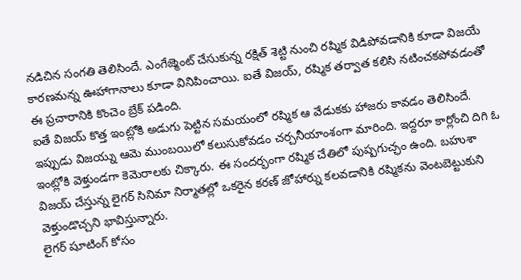నడిచిన సంగతి తెలిసిందే. ఎంగేజ్మెంట్ చేసుకున్న రక్షిత్ శెట్టి నుంచి రష్మిక విడిపోవడానికి కూడా విజయే కారణమన్న ఊహాగానాలు కూడా వినిపించాయి. ఐతే విజయ్, రష్మిక తర్వాత కలిసి నటించకపోవడంతో ఈ ప్రచారానికి కొంచెం బ్రేక్ పడింది.
ఐతే విజయ్ కొత్త ఇంట్లోకి అడుగు పెట్టిన సమయంలో రష్మిక ఆ వేడుకకు హాజరు కావడం తెలిసిందే. ఇప్పుడు విజయ్ను ఆమె ముంబయిలో కలుసుకోవడం చర్చనీయాంశంగా మారింది. ఇద్దరూ కార్లోంచి దిగి ఓ ఇంట్లోకి వెళ్తుండగా కెమెరాలకు చిక్కారు. ఈ సందర్భంగా రష్మిక చేతిలో పుష్పగుచ్ఛం ఉంది. బహుశా విజయ్ చేస్తున్న లైగర్ సినిమా నిర్మాతల్లో ఒకరైన కరణ్ జోహార్ను కలవడానికి రష్మికను వెంటబెట్టుకుని వెళ్తుండొచ్చని భావిస్తున్నారు.
లైగర్ షూటింగ్ కోసం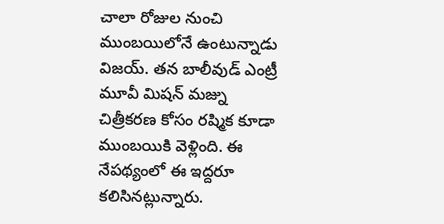చాలా రోజుల నుంచి ముంబయిలోనే ఉంటున్నాడు విజయ్. తన బాలీవుడ్ ఎంట్రీ మూవీ మిషన్ మజ్ను చిత్రీకరణ కోసం రష్మిక కూడా ముంబయికి వెళ్లింది. ఈ నేపథ్యంలో ఈ ఇద్దరూ కలిసినట్లున్నారు.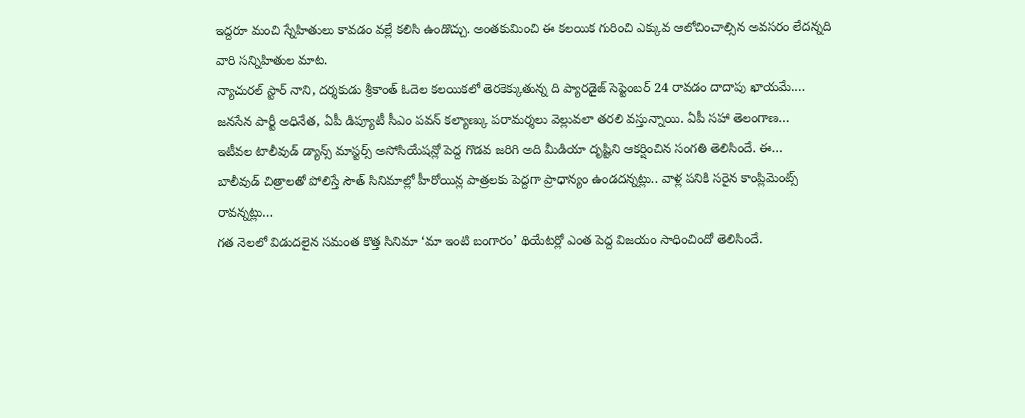ఇద్దరూ మంచి స్నేహితులు కావడం వల్లే కలిసి ఉండొచ్చు. అంతకుమించి ఈ కలయిక గురించి ఎక్కువ ఆలోచించాల్సిన అవసరం లేదన్నది వారి సన్నిహితుల మాట.
న్యాచురల్ స్టార్ నాని, దర్శకుడు శ్రీకాంత్ ఓదెల కలయికలో తెరకెక్కుతున్న ది ప్యారడైజ్ సెప్టెంబర్ 24 రావడం దాదాపు ఖాయమే.…
జనసేన పార్టీ అధినేత, ఏపీ డిప్యూటీ సీఎం పవన్ కల్యాణ్కు పరామర్శలు వెల్లువలా తరలి వస్తున్నాయి. ఏపీ సహా తెలంగాణ…
ఇటీవల టాలీవుడ్ డ్యాన్స్ మాస్టర్స్ అసోసియేషన్లో పెద్ద గొడవ జరిగి అది మీడియా దృష్టిని ఆకర్షించిన సంగతి తెలిసిందే. ఈ…
బాలీవుడ్ చిత్రాలతో పోలిస్తే సౌత్ సినిమాల్లో హీరోయిన్ల పాత్రలకు పెద్దగా ప్రాధాన్యం ఉండదన్నట్లు.. వాళ్ల పనికి సరైన కాంప్లిమెంట్స్ రావన్నట్లు…
గత నెలలో విడుదలైన సమంత కొత్త సినిమా ‘మా ఇంటి బంగారం’ థియేటర్లో ఎంత పెద్ద విజయం సాధించిందో తెలిసిందే.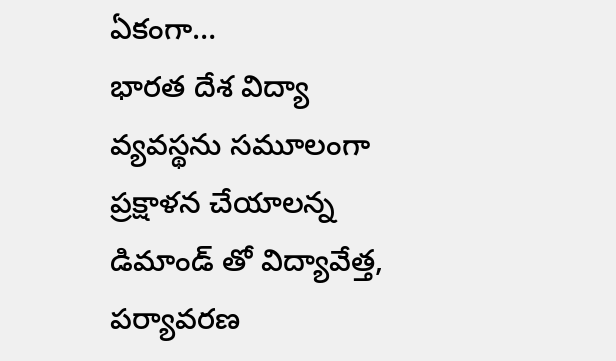ఏకంగా…
భారత దేశ విద్యా వ్యవస్థను సమూలంగా ప్రక్షాళన చేయాలన్న డిమాండ్ తో విద్యావేత్త, పర్యావరణ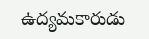ఉద్యమకారుడు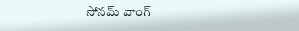సోనమ్ వాంగ్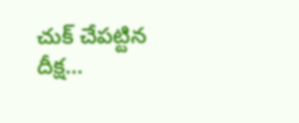చుక్ చేపట్టిన దీక్ష…